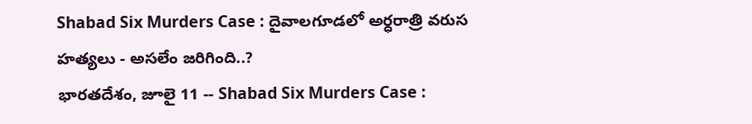Shabad Six Murders Case : దైవాలగూడలో అర్ధరాత్రి వరుస హత్యలు - అసలేం జరిగింది..?
భారతదేశం, జూలై 11 -- Shabad Six Murders Case :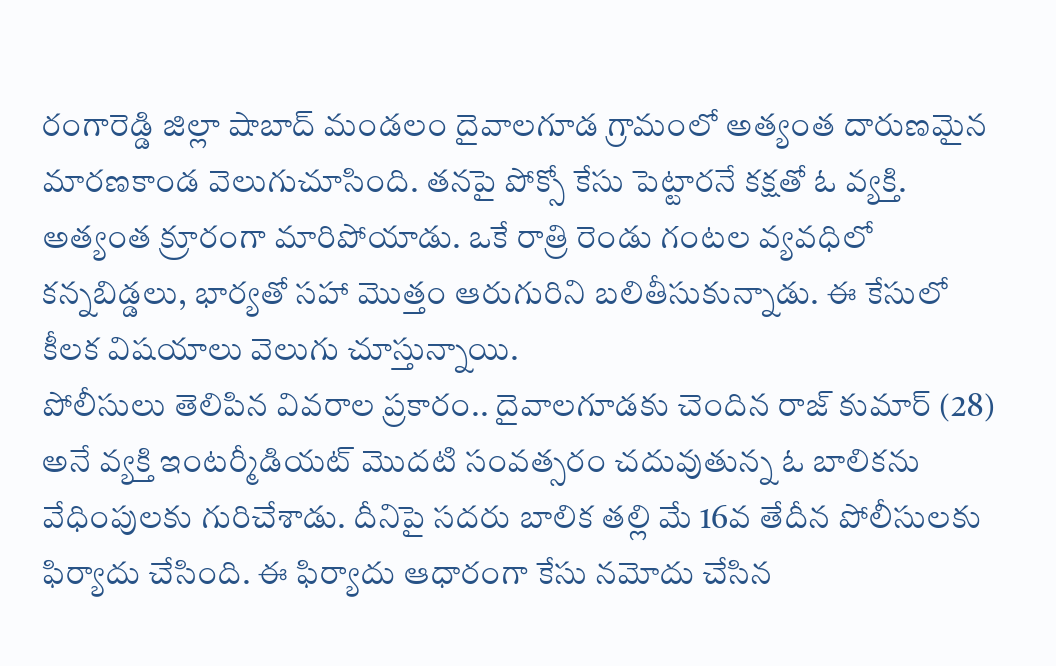రంగారెడ్డి జిల్లా షాబాద్ మండలం దైవాలగూడ గ్రామంలో అత్యంత దారుణమైన మారణకాండ వెలుగుచూసింది. తనపై పోక్సో కేసు పెట్టారనే కక్షతో ఓ వ్యక్తి. అత్యంత క్రూరంగా మారిపోయాడు. ఒకే రాత్రి రెండు గంటల వ్యవధిలో కన్నబిడ్డలు, భార్యతో సహా మొత్తం ఆరుగురిని బలితీసుకున్నాడు. ఈ కేసులో కీలక విషయాలు వెలుగు చూస్తున్నాయి.
పోలీసులు తెలిపిన వివరాల ప్రకారం.. దైవాలగూడకు చెందిన రాజ్ కుమార్ (28) అనే వ్యక్తి ఇంటర్మీడియట్ మొదటి సంవత్సరం చదువుతున్న ఓ బాలికను వేధింపులకు గురిచేశాడు. దీనిపై సదరు బాలిక తల్లి మే 16వ తేదీన పోలీసులకు ఫిర్యాదు చేసింది. ఈ ఫిర్యాదు ఆధారంగా కేసు నమోదు చేసిన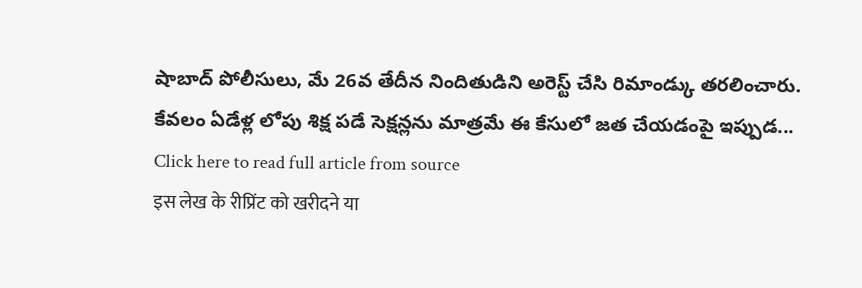షాబాద్ పోలీసులు, మే 26వ తేదీన నిందితుడిని అరెస్ట్ చేసి రిమాండ్కు తరలించారు.
కేవలం ఏడేళ్ల లోపు శిక్ష పడే సెక్షన్లను మాత్రమే ఈ కేసులో జత చేయడంపై ఇప్పుడ...
Click here to read full article from source
इस लेख के रीप्रिंट को खरीदने या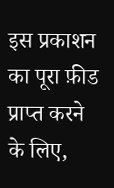इस प्रकाशन का पूरा फ़ीड प्राप्त करने के लिए,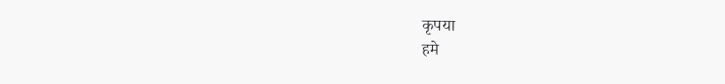कृपया
हमे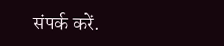संपर्क करें.